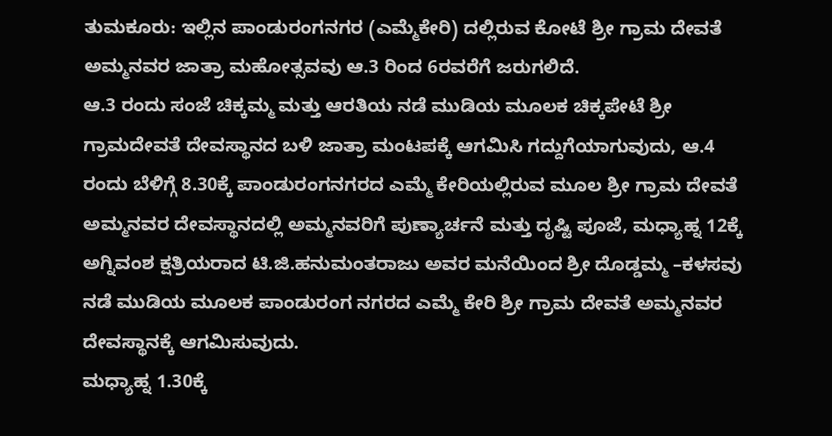ತುಮಕೂರು: ಇಲ್ಲಿನ ಪಾಂಡುರಂಗನಗರ (ಎಮ್ಮೆಕೇರಿ) ದಲ್ಲಿರುವ ಕೋಟೆ ಶ್ರೀ ಗ್ರಾಮ ದೇವತೆ ಅಮ್ಮನವರ ಜಾತ್ರಾ ಮಹೋತ್ಸವವು ಆ.3 ರಿಂದ 6ರವರೆಗೆ ಜರುಗಲಿದೆ.
ಆ.3 ರಂದು ಸಂಜೆ ಚಿಕ್ಕಮ್ಮ ಮತ್ತು ಆರತಿಯ ನಡೆ ಮುಡಿಯ ಮೂಲಕ ಚಿಕ್ಕಪೇಟೆ ಶ್ರೀ ಗ್ರಾಮದೇವತೆ ದೇವಸ್ಥಾನದ ಬಳಿ ಜಾತ್ರಾ ಮಂಟಪಕ್ಕೆ ಆಗಮಿಸಿ ಗದ್ದುಗೆಯಾಗುವುದು, ಆ.4 ರಂದು ಬೆಳಿಗ್ಗೆ 8.30ಕ್ಕೆ ಪಾಂಡುರಂಗನಗರದ ಎಮ್ಮೆ ಕೇರಿಯಲ್ಲಿರುವ ಮೂಲ ಶ್ರೀ ಗ್ರಾಮ ದೇವತೆ ಅಮ್ಮನವರ ದೇವಸ್ಥಾನದಲ್ಲಿ ಅಮ್ಮನವರಿಗೆ ಪುಣ್ಯಾರ್ಚನೆ ಮತ್ತು ದೃಷ್ಟಿ ಪೂಜೆ, ಮಧ್ಯಾಹ್ನ 12ಕ್ಕೆ ಅಗ್ನಿವಂಶ ಕ್ಷತ್ರಿಯರಾದ ಟಿ.ಜಿ.ಹನುಮಂತರಾಜು ಅವರ ಮನೆಯಿಂದ ಶ್ರೀ ದೊಡ್ಡಮ್ಮ –ಕಳಸವು ನಡೆ ಮುಡಿಯ ಮೂಲಕ ಪಾಂಡುರಂಗ ನಗರದ ಎಮ್ಮೆ ಕೇರಿ ಶ್ರೀ ಗ್ರಾಮ ದೇವತೆ ಅಮ್ಮನವರ ದೇವಸ್ಥಾನಕ್ಕೆ ಆಗಮಿಸುವುದು.
ಮಧ್ಯಾಹ್ನ 1.30ಕ್ಕೆ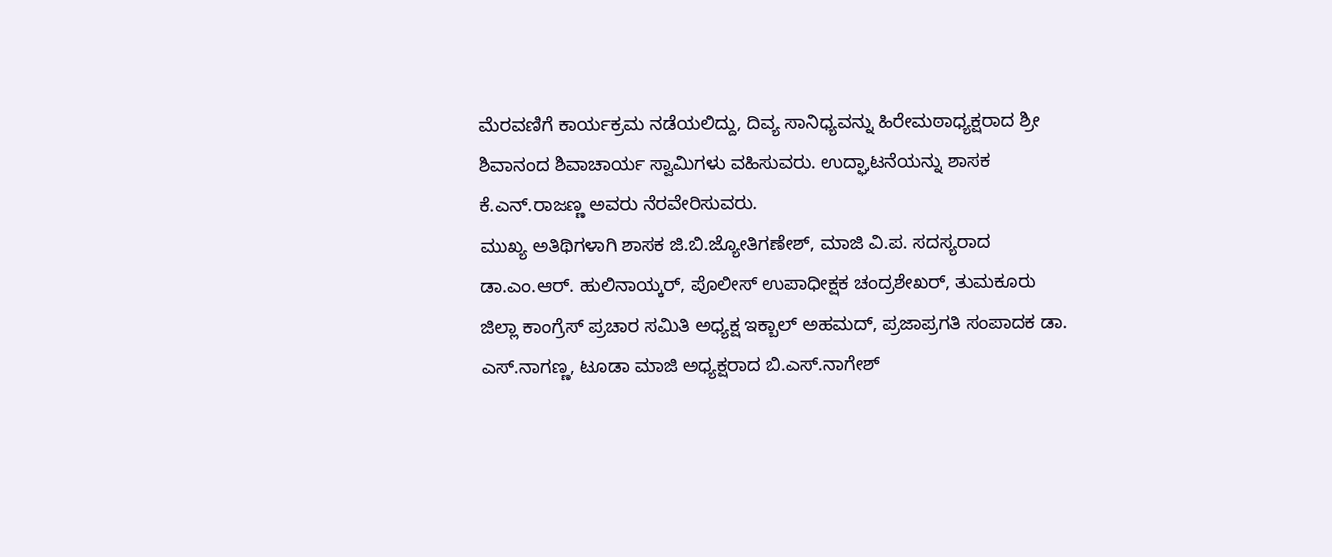ಮೆರವಣಿಗೆ ಕಾರ್ಯಕ್ರಮ ನಡೆಯಲಿದ್ದು, ದಿವ್ಯ ಸಾನಿಧ್ಯವನ್ನು ಹಿರೇಮಠಾಧ್ಯಕ್ಷರಾದ ಶ್ರೀ ಶಿವಾನಂದ ಶಿವಾಚಾರ್ಯ ಸ್ವಾಮಿಗಳು ವಹಿಸುವರು. ಉದ್ಘಾಟನೆಯನ್ನು ಶಾಸಕ ಕೆ.ಎನ್.ರಾಜಣ್ಣ ಅವರು ನೆರವೇರಿಸುವರು.
ಮುಖ್ಯ ಅತಿಥಿಗಳಾಗಿ ಶಾಸಕ ಜಿ.ಬಿ.ಜ್ಯೋತಿಗಣೇಶ್, ಮಾಜಿ ವಿ.ಪ. ಸದಸ್ಯರಾದ ಡಾ.ಎಂ.ಆರ್. ಹುಲಿನಾಯ್ಕರ್, ಪೊಲೀಸ್ ಉಪಾಧೀಕ್ಷಕ ಚಂದ್ರಶೇಖರ್, ತುಮಕೂರು ಜಿಲ್ಲಾ ಕಾಂಗ್ರೆಸ್ ಪ್ರಚಾರ ಸಮಿತಿ ಅಧ್ಯಕ್ಷ ಇಕ್ಬಾಲ್ ಅಹಮದ್, ಪ್ರಜಾಪ್ರಗತಿ ಸಂಪಾದಕ ಡಾ. ಎಸ್.ನಾಗಣ್ಣ, ಟೂಡಾ ಮಾಜಿ ಅಧ್ಯಕ್ಷರಾದ ಬಿ.ಎಸ್.ನಾಗೇಶ್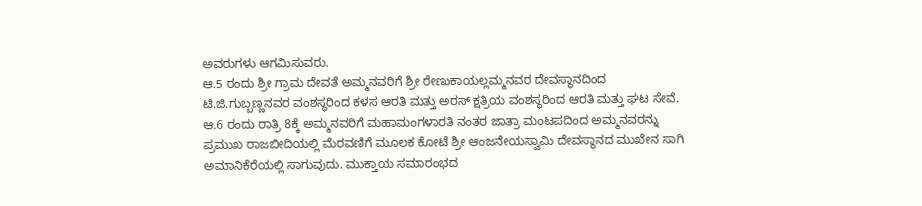ಅವರುಗಳು ಆಗಮಿಸುವರು.
ಆ.5 ರಂದು ಶ್ರೀ ಗ್ರಾಮ ದೇವತೆ ಅಮ್ಮನವರಿಗೆ ಶ್ರೀ ರೇಣುಕಾಯಲ್ಲಮ್ಮನವರ ದೇವಸ್ಥಾನದಿಂದ ಟಿ.ಜಿ.ಗುಬ್ಬಣ್ಣನವರ ವಂಶಸ್ಥರಿಂದ ಕಳಸ ಆರತಿ ಮತ್ತು ಅರಸ್ ಕ್ಷತ್ರಿಯ ವಂಶಸ್ಥರಿಂದ ಆರತಿ ಮತ್ತು ಘಟ ಸೇವೆ.
ಆ.6 ರಂದು ರಾತ್ರಿ 8ಕ್ಕೆ ಅಮ್ಮನವರಿಗೆ ಮಹಾಮಂಗಳಾರತಿ ನಂತರ ಜಾತ್ರಾ ಮಂಟಪದಿಂದ ಅಮ್ಮನವರನ್ನು ಪ್ರಮುಖ ರಾಜಬೀದಿಯಲ್ಲಿ ಮೆರವಣಿಗೆ ಮೂಲಕ ಕೋಟೆ ಶ್ರೀ ಆಂಜನೇಯಸ್ವಾಮಿ ದೇವಸ್ಥಾನದ ಮುಖೇನ ಸಾಗಿ ಅಮಾನಿಕೆರೆಯಲ್ಲಿ ಸಾಗುವುದು. ಮುಕ್ತಾಯ ಸಮಾರಂಭದ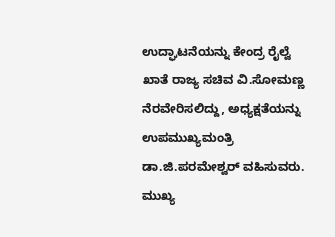ಉದ್ಘಾಟನೆಯನ್ನು ಕೇಂದ್ರ ರೈಲ್ವೆ ಖಾತೆ ರಾಜ್ಯ ಸಚಿವ ವಿ.ಸೋಮಣ್ಣ ನೆರವೇರಿಸಲಿದ್ದು, ಅಧ್ಯಕ್ಷತೆಯನ್ನು ಉಪಮುಖ್ಯಮಂತ್ರಿ ಡಾ.ಜಿ.ಪರಮೇಶ್ವರ್ ವಹಿಸುವರು. ಮುಖ್ಯ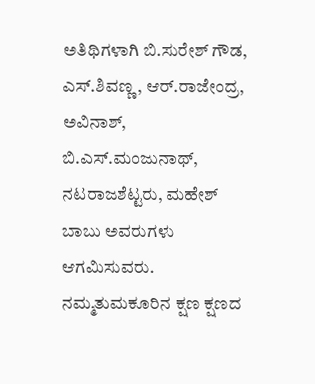ಅತಿಥಿಗಳಾಗಿ ಬಿ.ಸುರೇಶ್ ಗೌಡ, ಎಸ್.ಶಿವಣ್ಣ, ಆರ್.ರಾಜೇಂದ್ರ, ಅವಿನಾಶ್, ಬಿ.ಎಸ್.ಮಂಜುನಾಥ್, ನಟರಾಜಶೆಟ್ಟರು, ಮಹೇಶ್ ಬಾಬು ಅವರುಗಳು ಆಗಮಿಸುವರು.
ನಮ್ಮತುಮಕೂರಿನ ಕ್ಷಣ ಕ್ಷಣದ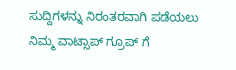ಸುದ್ದಿಗಳನ್ನು ನಿರಂತರವಾಗಿ ಪಡೆಯಲು ನಿಮ್ಮ ವಾಟ್ಸಾಪ್ ಗ್ರೂಪ್ ಗೆ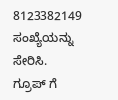8123382149 ಸಂಖ್ಯೆಯನ್ನು ಸೇರಿಸಿ.
ಗ್ರೂಪ್ ಗೆ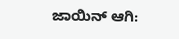ಜಾಯಿನ್ ಆಗಿ: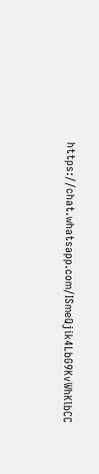https://chat.whatsapp.com/ISmeQjik4LbG9KvWhKlbCC